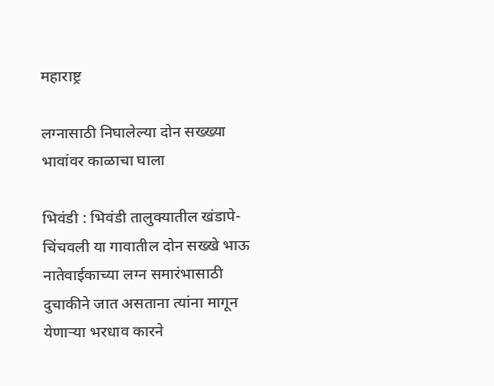महाराष्ट्र

लग्नासाठी निघालेल्या दोन सख्ख्या भावांवर काळाचा घाला

भिवंडी : भिवंडी तालुक्यातील खंडापे-चिंचवली या गावातील दोन सख्खे भाऊ नातेवाईकाच्या लग्न समारंभासाठी दुचाकीने जात असताना त्यांना मागून येणाऱ्या भरधाव कारने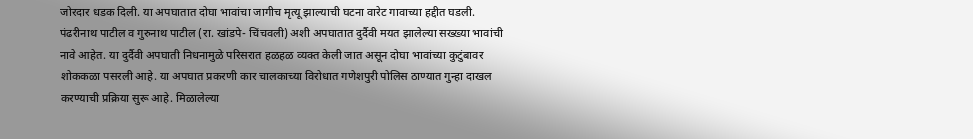जोरदार धडक दिली. या अपघातात दोघा भावांचा जागीच मृत्यू झाल्याची घटना वारेट गावाच्या हद्दीत घडली. पंढरीनाथ पाटील व गुरुनाथ पाटील (रा. खांडपे- चिंचवली) अशी अपघातात दुर्दैवी मयत झालेल्या सख्ख्या भावांची नावे आहेत. या दुर्दैवी अपघाती निधनामुळे परिसरात हळहळ व्यक्त केली जात असून दोघा भावांच्या कुटुंबावर शोककळा पसरली आहे. या अपघात प्रकरणी कार चालकाच्या विरोधात गणेशपुरी पोलिस ठाण्यात गुन्हा दाखल करण्याची प्रक्रिया सुरू आहे. मिळालेल्या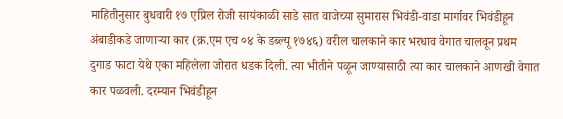माहितीनुसार बुधवारी १७ एप्रिल रोजी सायंकाळी साडे सात वाजेच्या सुमारास भिवंडी-वाडा मार्गावर भिवंडीहून अंबाडीकडे जाणाऱ्या कार (क्र.एम एच ०४ के डब्ल्यू १७४६) वरील चालकाने कार भरधाव वेगात चालवून प्रथम दुगाड फाटा येथे एका महिलेला जोरात धडक दिली. त्या भीतीने पळून जाण्यासाठी त्या कार चालकाने आणखी वेगात कार पळवली. दरम्यान भिवंडीहून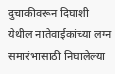दुचाकीवरून दिघाशी येथील नातेवाईकांच्या लग्न समारंभासाठी निघालेल्या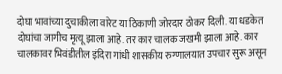दोघा भावांच्या दुचाकीला वारेट या ठिकाणी जोरदार ठोकर दिली. या धडकेत दोघांचा जागीच मृत्यू झाला आहे. तर कार चालक जखमी झाला आहे. कार चालकावर भिवंडीतील इंदिरा गांधी शासकीय रुग्णालयात उपचार सुरू असून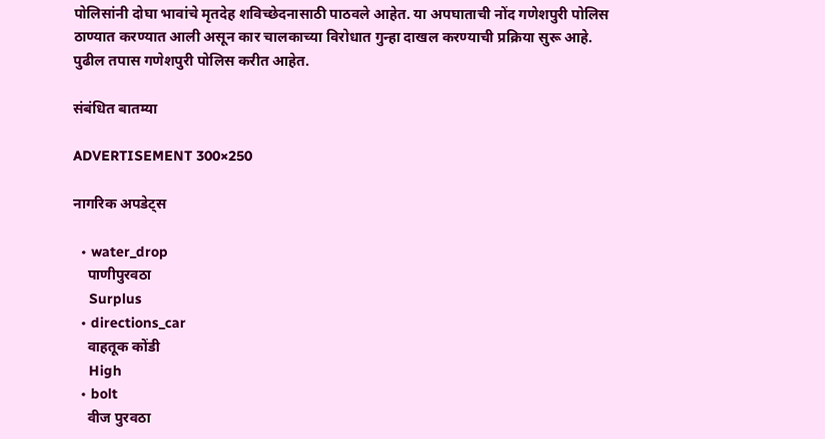पोलिसांनी दोघा भावांचे मृतदेह शविच्छेदनासाठी पाठवले आहेत. या अपघाताची नोंद गणेशपुरी पोलिस ठाण्यात करण्यात आली असून कार चालकाच्या विरोधात गुन्हा दाखल करण्याची प्रक्रिया सुरू आहे. पुढील तपास गणेशपुरी पोलिस करीत आहेत.

संबंधित बातम्या

ADVERTISEMENT 300×250

नागरिक अपडेट्स

  • water_drop
    पाणीपुरवठा
    Surplus
  • directions_car
    वाहतूक कोंडी
    High
  • bolt
    वीज पुरवठा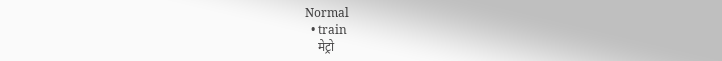Normal
  • train
    मेट्रो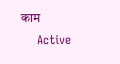काम
    Active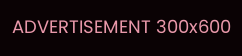ADVERTISEMENT 300x600